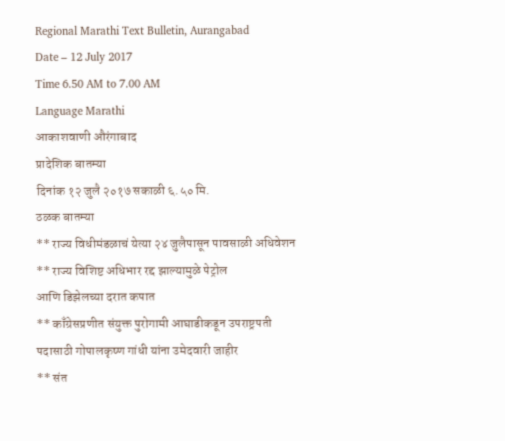Regional Marathi Text Bulletin, Aurangabad
Date – 12 July 2017
Time 6.50 AM to 7.00 AM
Language Marathi
आकाशवाणी औरंगाबाद
प्रादेशिक बातम्या
दिनांक १२ जुलै २०१७ सकाळी ६.५० मि.
ठळक बातम्या
** राज्य विधीमंडळाचं येत्या २४ जुलैपासून पावसाळी अधिवेशन
** राज्य विशिष्ट अधिभार रद्द झाल्यामुळे पेट्रोल
आणि डिझेलच्या दरात कपात
** काँग्रेसप्रणीत संयुक्त पुरोगामी आघाडीकडून उपराष्ट्रपती
पदासाठी गोपालकृष्ण गांधी यांना उमेदवारी जाहीर
** संत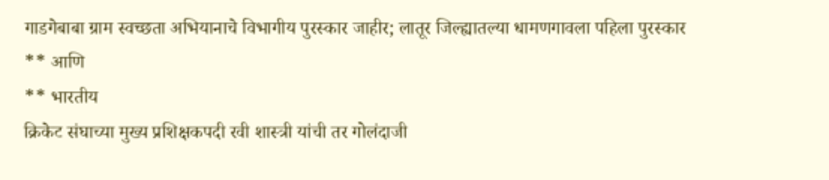गाडगेबाबा ग्राम स्वच्छता अभियानाचे विभागीय पुरस्कार जाहीर; लातूर जिल्ह्यातल्या धामणगावला पहिला पुरस्कार
** आणि
** भारतीय
क्रिकेट संघाच्या मुख्य प्रशिक्षकपदी रवी शास्त्री यांची तर गोलंदाजी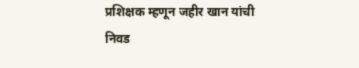प्रशिक्षक म्हणून जहीर खान यांची निवड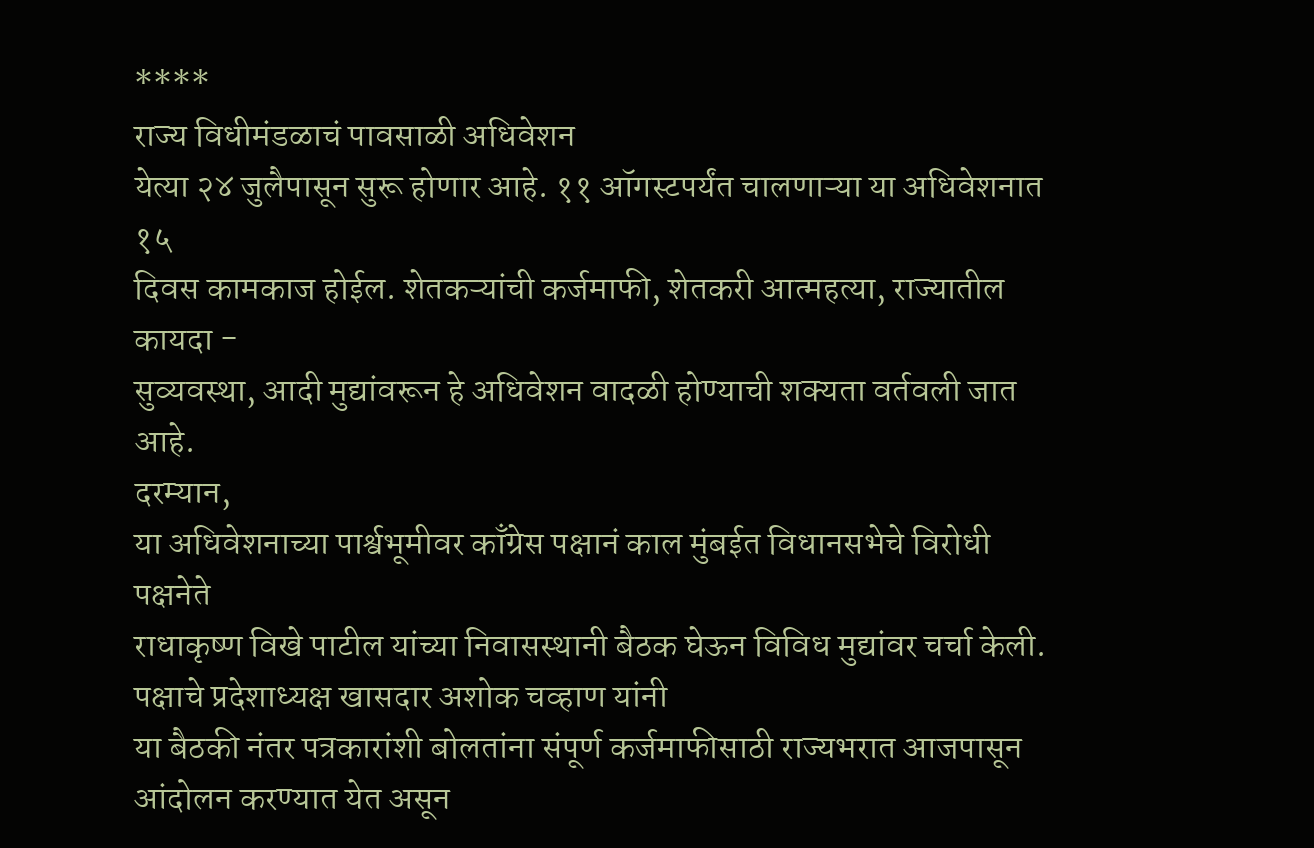****
राज्य विधीमंडळाचं पावसाळी अधिवेशन
येत्या २४ जुलैपासून सुरू होणार आहे. ११ ऑगस्टपर्यंत चालणाऱ्या या अधिवेशनात १५
दिवस कामकाज होईल. शेतकऱ्यांची कर्जमाफी, शेतकरी आत्महत्या, राज्यातील कायदा -
सुव्यवस्था, आदी मुद्यांवरून हे अधिवेशन वादळी होण्याची शक्यता वर्तवली जात आहे.
दरम्यान,
या अधिवेशनाच्या पार्श्वभूमीवर काँग्रेस पक्षानं काल मुंबईत विधानसभेचे विरोधी पक्षनेते
राधाकृष्ण विखे पाटील यांच्या निवासस्थानी बैठक घेऊन विविध मुद्यांवर चर्चा केली. पक्षाचे प्रदेशाध्यक्ष खासदार अशोक चव्हाण यांनी
या बैठकी नंतर पत्रकारांशी बोलतांना संपूर्ण कर्जमाफीसाठी राज्यभरात आजपासून आंदोलन करण्यात येत असून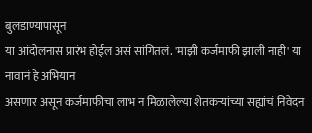बुलडाण्यापासून
या आंदोलनास प्रारंभ होईल असं सांगितलं. 'माझी कर्जमाफी झाली नाही' या नावानं हे अभियान
असणार असून कर्जमाफीचा लाभ न मिळालेल्या शेतकऱ्यांच्या सह्यांचं निवेदन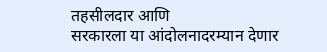तहसीलदार आणि
सरकारला या आंदोलनादरम्यान देणार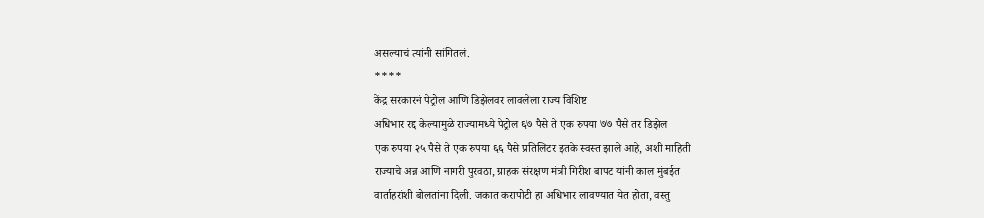असल्याचं त्यांनी सांगितलं.
****
केंद्र सरकारनं पेट्रोल आणि डिझेलवर लावलेला राज्य विशिष्ट
अधिभार रद्द केल्यामुळे राज्यामध्ये पेट्रोल ६७ पैसे ते एक रुपया ७७ पैसे तर डिझेल
एक रुपया २५ पैसे ते एक रुपया ६६ पैसे प्रतिलिटर इतके स्वस्त झाले आहे, अशी माहिती
राज्याचे अन्न आणि नागरी पुरवठा, ग्राहक संरक्षण मंत्री गिरीश बापट यांनी काल मुंबईत
वार्ताहरांशी बोलतांना दिली. जकात करापोटी हा अधिभार लावण्यात येत होता, वस्तु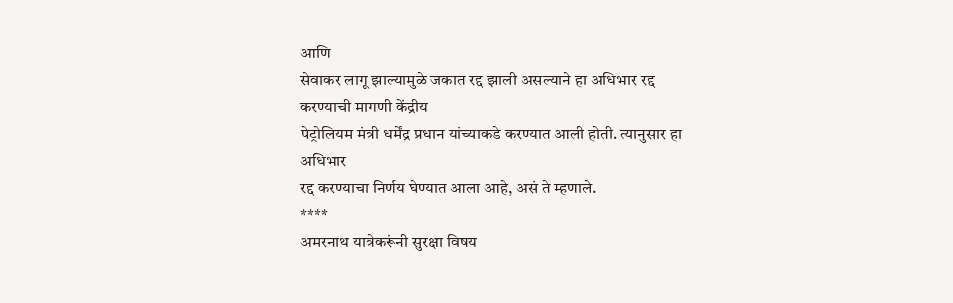आणि
सेवाकर लागू झाल्यामुळे जकात रद्द झाली असल्याने हा अधिभार रद्द करण्याची मागणी केंद्रीय
पेट्रोलियम मंत्री धर्मेंद्र प्रधान यांच्याकडे करण्यात आली होती. त्यानुसार हा अधिभार
रद्द करण्याचा निर्णय घेण्यात आला आहे, असं ते म्हणाले.
****
अमरनाथ यात्रेकरूंनी सुरक्षा विषय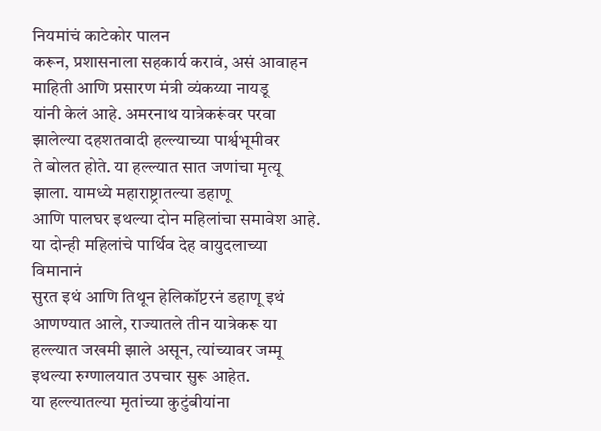नियमांचं काटेकोर पालन
करून, प्रशासनाला सहकार्य करावं, असं आवाहन माहिती आणि प्रसारण मंत्री व्यंकय्या नायडू
यांनी केलं आहे. अमरनाथ यात्रेकरूंवर परवा झालेल्या दहशतवादी हल्ल्याच्या पार्श्वभूमीवर
ते बोलत होते. या हल्ल्यात सात जणांचा मृत्यू झाला. यामध्ये महाराष्ट्रातल्या डहाणू
आणि पालघर इथल्या दोन महिलांचा समावेश आहे.
या दोन्ही महिलांचे पार्थिव देह वायुदलाच्या विमानानं
सुरत इथं आणि तिथून हेलिकॉप्टरनं डहाणू इथं आणण्यात आले, राज्यातले तीन यात्रेकरू या
हल्ल्यात जखमी झाले असून, त्यांच्यावर जम्मू इथल्या रुग्णालयात उपचार सुरू आहेत.
या हल्ल्यातल्या मृतांच्या कुटुंबीयांना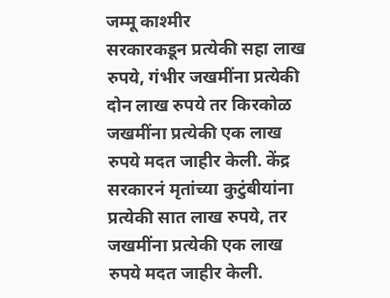जम्मू काश्मीर
सरकारकडून प्रत्येकी सहा लाख रुपये, गंभीर जखमींना प्रत्येकी दोन लाख रुपये तर किरकोळ
जखमींना प्रत्येकी एक लाख रुपये मदत जाहीर केली. केंद्र सरकारनं मृतांच्या कुटुंबीयांना
प्रत्येकी सात लाख रुपये, तर जखमींना प्रत्येकी एक लाख रुपये मदत जाहीर केली.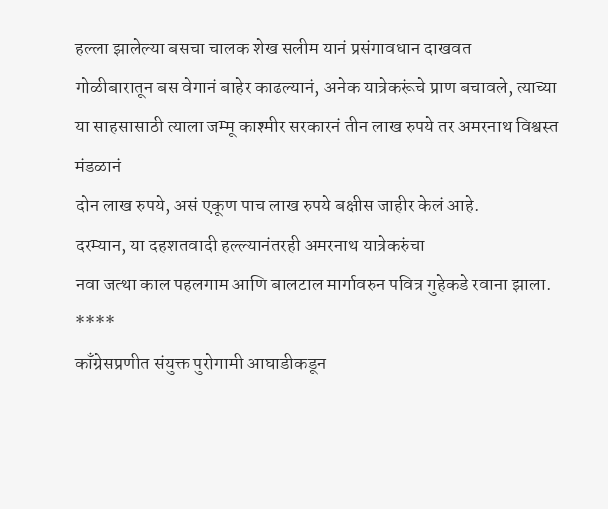हल्ला झालेल्या बसचा चालक शेख सलीम यानं प्रसंगावधान दाखवत
गोळीबारातून बस वेगानं बाहेर काढल्यानं, अनेक यात्रेकरूंचे प्राण बचावले, त्याच्या
या साहसासाठी त्याला जम्मू काश्मीर सरकारनं तीन लाख रुपये तर अमरनाथ विश्वस्त मंडळानं
दोन लाख रुपये, असं एकूण पाच लाख रुपये बक्षीस जाहीर केलं आहे.
दरम्यान, या दहशतवादी हल्ल्यानंतरही अमरनाथ यात्रेकरुंचा
नवा जत्था काल पहलगाम आणि बालटाल मार्गावरुन पवित्र गुहेकडे रवाना झाला.
****
काँग्रेसप्रणीत संयुक्त पुरोगामी आघाडीकडून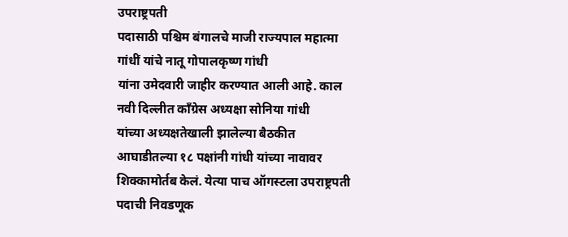उपराष्ट्रपती
पदासाठी पश्चिम बंगालचे माजी राज्यपाल महात्मा गांधीं यांचे नातू गोपालकृष्ण गांधी
यांना उमेदवारी जाहीर करण्यात आली आहे. काल नवी दिल्लीत कॉंग्रेस अध्यक्षा सोनिया गांधी
यांच्या अध्यक्षतेखाली झालेल्या बैठकीत आघाडीतल्या १८ पक्षांनी गांधी यांच्या नावावर
शिक्कामोर्तब केलं. येत्या पाच ऑगस्टला उपराष्ट्रपती पदाची निवडणूक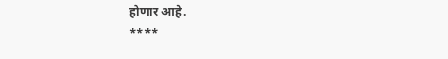होणार आहे.
****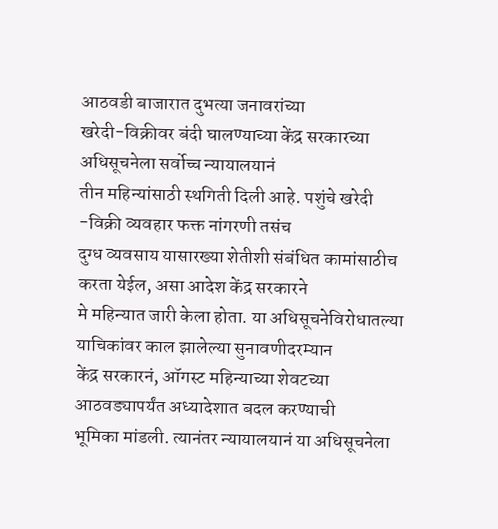आठवडी बाजारात दुभत्या जनावरांच्या
खरेदी-विक्रीवर बंदी घालण्याच्या केंद्र सरकारच्या अधिसूचनेला सर्वोच्च न्यायालयानं
तीन महिन्यांसाठी स्थगिती दिली आहे. पशुंचे खरेदी -विक्री व्यवहार फक्त नांगरणी तसंच
दुग्ध व्यवसाय यासारख्या शेतीशी संबंधित कामांसाठीच करता येईल, असा आदेश केंद्र सरकारने
मे महिन्यात जारी केला होता. या अधिसूचनेविरोधातल्या याचिकांवर काल झालेल्या सुनावणीदरम्यान
केंद्र सरकारनं, ऑगस्ट महिन्याच्या शेवटच्या आठवड्यापर्यंत अध्यादेशात बदल करण्याची
भूमिका मांडली. त्यानंतर न्यायालयानं या अधिसूचनेला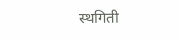स्थगिती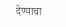देण्याचा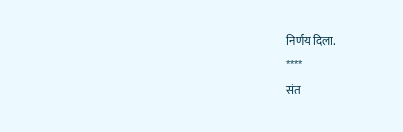निर्णय दिला.
****
संत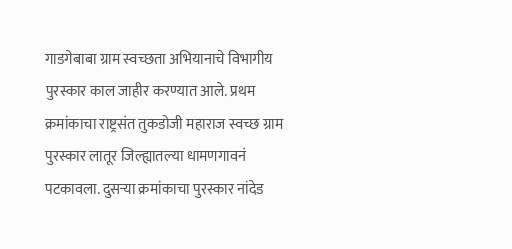गाडगेबाबा ग्राम स्वच्छता अभियानाचे विभागीय पुरस्कार काल जाहीर करण्यात आले. प्रथम
क्रमांकाचा राष्ट्रसंत तुकडोजी महाराज स्वच्छ ग्राम पुरस्कार लातूर जिल्ह्यातल्या धामणगावनं
पटकावला. दुसऱ्या क्रमांकाचा पुरस्कार नांदेड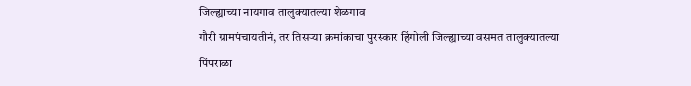जिल्ह्याच्या नायगाव तालुक्यातल्या शेळगाव
गौरी ग्रामपंचायतीनं, तर तिसऱ्या क्रमांकाचा पुरस्कार हिंगोली जिल्ह्याच्या वसमत तालुक्यातल्या
पिंपराळा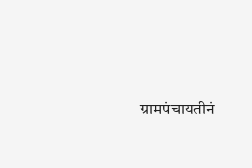ग्रामपंचायतीनं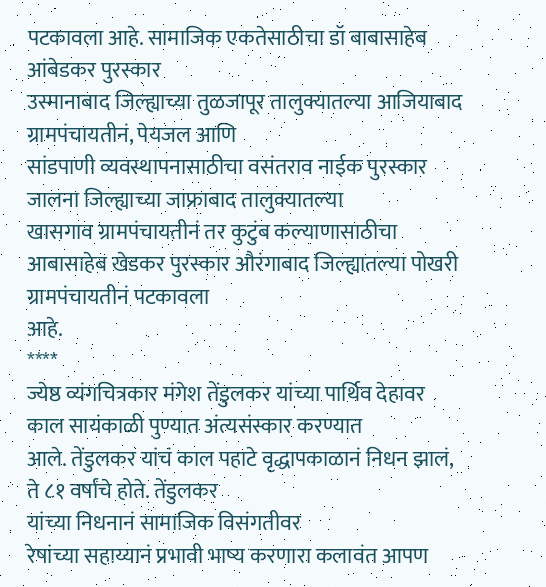पटकावला आहे. सामाजिक एकतेसाठीचा डॉ बाबासाहेब आंबेडकर पुरस्कार
उस्मानाबाद जिल्ह्याच्या तुळजापूर तालुक्यातल्या आजियाबाद ग्रामपंचायतीनं, पेयजल आणि
सांडपाणी व्यवस्थापनासाठीचा वसंतराव नाईक पुरस्कार जालना जिल्ह्याच्या जाफ्राबाद तालुक्यातल्या
खासगाव ग्रामपंचायतीनं तर कुटुंब कल्याणासाठीचा
आबासाहेब खेडकर पुरस्कार औरंगाबाद जिल्ह्यातल्या पोखरी ग्रामपंचायतीनं पटकावला
आहे.
****
ज्येष्ठ व्यंगचित्रकार मंगेश तेंडुलकर यांच्या पार्थिव देहावर काल सायंकाळी पुण्यात अंत्यसंस्कार करण्यात
आले. तेंडुलकर यांचं काल पहाटे वृद्धापकाळानं निधन झालं, ते ८१ वर्षांचे होते. तेंडुलकर
यांच्या निधनानं सामाजिक विसंगतीवर
रेषांच्या सहाय्यानं प्रभावी भाष्य करणारा कलावंत आपण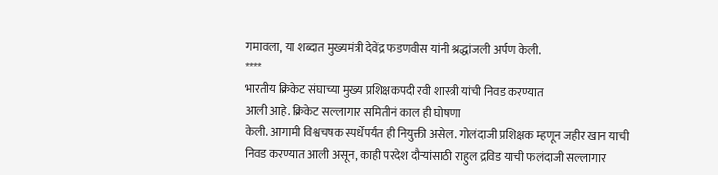गमावला, या शब्दात मुख्यमंत्री देवेंद्र फडणवीस यांनी श्रद्धांजली अर्पण केली.
****
भारतीय क्रिकेट संघाच्या मुख्य प्रशिक्षकपदी रवी शास्त्री यांची निवड करण्यात
आली आहे. क्रिकेट सल्लागार समितीनं काल ही घोषणा
केली. आगामी विश्वचषक स्पर्धेपर्यंत ही नियुक्ती असेल. गोलंदाजी प्रशिक्षक म्हणून जहीर खान याची
निवड करण्यात आली असून, काही परदेश दौऱ्यांसाठी राहुल द्रविड याची फलंदाजी सल्लागार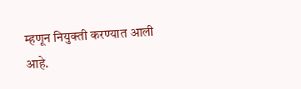म्हणून नियुक्ती करण्यात आली आहे.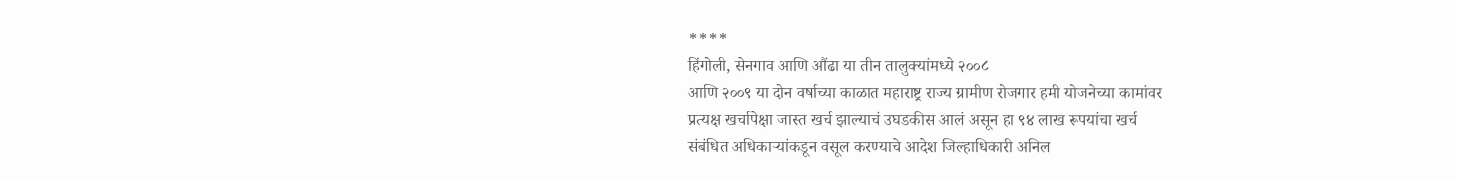****
हिंगोली, सेनगाव आणि औंढा या तीन तालुक्यांमध्ये २००८
आणि २००९ या दोन वर्षाच्या काळात महाराष्ट्र राज्य ग्रामीण रोजगार हमी योजनेच्या कामांवर
प्रत्यक्ष खर्चापेक्षा जास्त खर्च झाल्याचं उघडकीस आलं असून हा ९४ लाख रूपयांचा खर्च
संबंधित अधिकाऱ्यांकडून वसूल करण्याचे आदेश जिल्हाधिकारी अनिल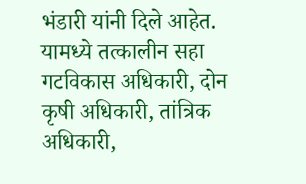भंडारी यांनी दिले आहेत.
यामध्ये तत्कालीन सहा गटविकास अधिकारी, दोन कृषी अधिकारी, तांत्रिक अधिकारी,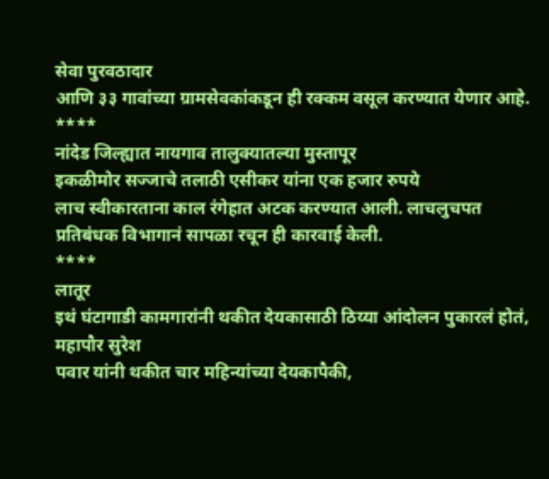सेवा पुरवठादार
आणि ३३ गावांच्या ग्रामसेवकांकडून ही रक्कम वसूल करण्यात येणार आहे.
****
नांदेड जिल्ह्यात नायगाव तालुक्यातल्या मुस्तापूर
इकळीमोर सज्जाचे तलाठी एसीकर यांना एक हजार रुपये
लाच स्वीकारताना काल रंगेहात अटक करण्यात आली. लाचलुचपत
प्रतिबंधक विभागानं सापळा रचून ही कारवाई केली.
****
लातूर
इथं घंटागाडी कामगारांनी थकीत देयकासाठी ठिय्या आंदोलन पुकारलं होतं, महापौर सुरेश
पवार यांनी थकीत चार महिन्यांच्या देयकापैकी,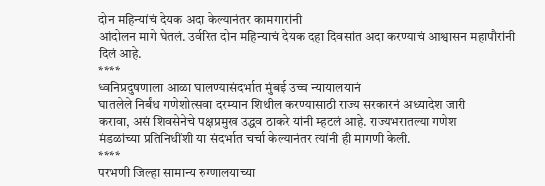दोन महिन्यांचं देयक अदा केल्यानंतर कामगारांनी
आंदोलन मागे घेतलं. उर्वरित दोन महिन्याचं देयक दहा दिवसांत अदा करण्याचं आश्वासन महापौरांनी
दिलं आहे.
****
ध्वनिप्रदुषणाला आळा घालण्यासंदर्भात मुंबई उच्च न्यायालयानं
घातलेले निर्बंध गणेशोत्सवा दरम्यान शिथील करण्यासाठी राज्य सरकारनं अध्यादेश जारी
करावा, असं शिवसेनेचे पक्षप्रमुख उद्धव ठाकरे यांनी म्हटलं आहे. राज्यभरातल्या गणेश
मंडळांच्या प्रतिनिधींशी या संदर्भात चर्चा केल्यानंतर त्यांनी ही मागणी केली.
****
परभणी जिल्हा सामान्य रुग्णालयाच्या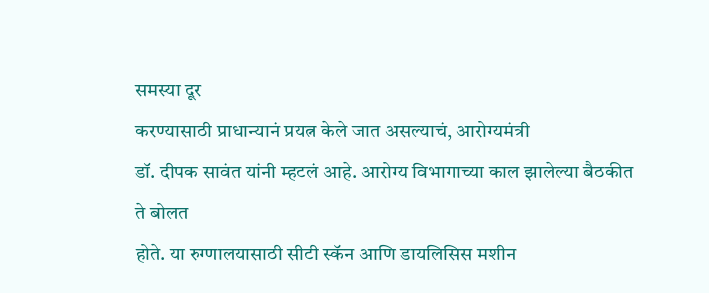समस्या दूर
करण्यासाठी प्राधान्यानं प्रयत्न केले जात असल्याचं, आरोग्यमंत्री
डॉ. दीपक सावंत यांनी म्हटलं आहे. आरोग्य विभागाच्या काल झालेल्या बैठकीत ते बोलत
होते. या रुग्णालयासाठी सीटी स्कॅन आणि डायलिसिस मशीन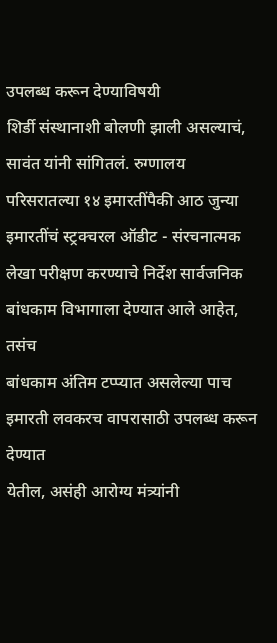उपलब्ध करून देण्याविषयी
शिर्डी संस्थानाशी बोलणी झाली असल्याचं, सावंत यांनी सांगितलं. रुग्णालय
परिसरातल्या १४ इमारतींपैकी आठ जुन्या इमारतींचं स्ट्रक्चरल ऑडीट - संरचनात्मक
लेखा परीक्षण करण्याचे निर्देश सार्वजनिक बांधकाम विभागाला देण्यात आले आहेत, तसंच
बांधकाम अंतिम टप्प्यात असलेल्या पाच इमारती लवकरच वापरासाठी उपलब्ध करून देण्यात
येतील, असंही आरोग्य मंत्र्यांनी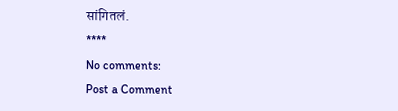सांगितलं.
****
No comments:
Post a Comment